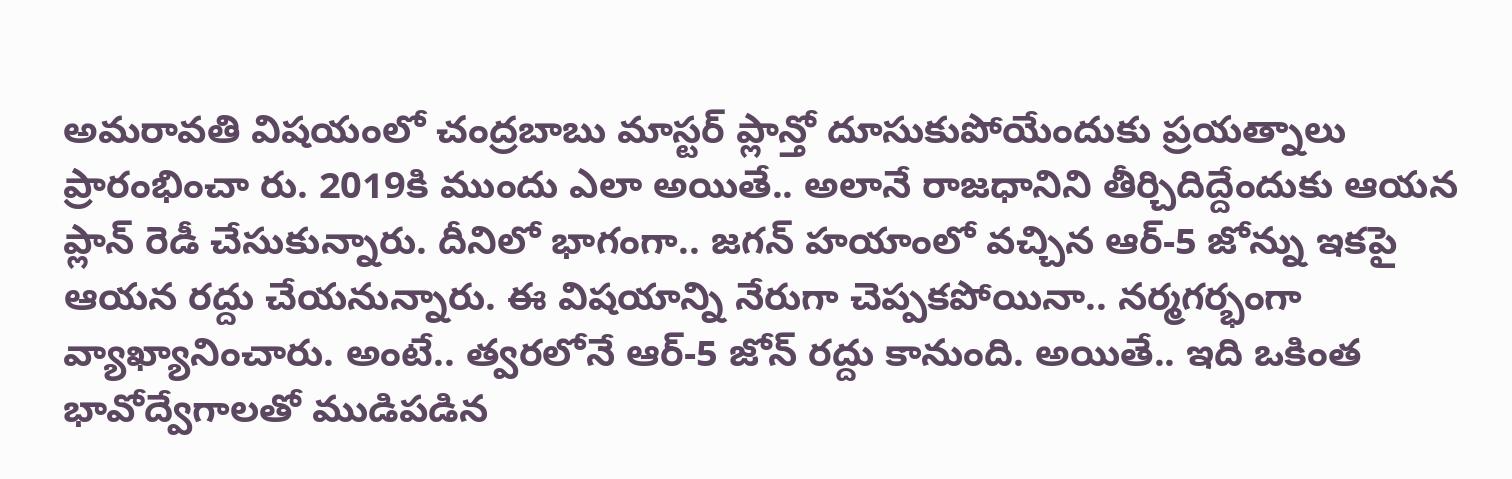అమరావతి విషయంలో చంద్రబాబు మాస్టర్ ప్లాన్తో దూసుకుపోయేందుకు ప్రయత్నాలు ప్రారంభించా రు. 2019కి ముందు ఎలా అయితే.. అలానే రాజధానిని తీర్చిదిద్దేందుకు ఆయన ప్లాన్ రెడీ చేసుకున్నారు. దీనిలో భాగంగా.. జగన్ హయాంలో వచ్చిన ఆర్-5 జోన్ను ఇకపై ఆయన రద్దు చేయనున్నారు. ఈ విషయాన్ని నేరుగా చెప్పకపోయినా.. నర్మగర్భంగా వ్యాఖ్యానించారు. అంటే.. త్వరలోనే ఆర్-5 జోన్ రద్దు కానుంది. అయితే.. ఇది ఒకింత భావోద్వేగాలతో ముడిపడిన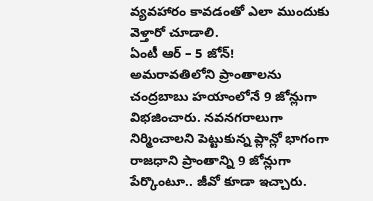వ్యవహారం కావడంతో ఎలా ముందుకు వెళ్తారో చూడాలి.
ఏంటీ ఆర్ – 5 జోన్!
అమరావతిలోని ప్రాంతాలను చంద్రబాబు హయాంలోనే 9 జోన్లుగా విభజించారు. నవనగరాలుగా నిర్మించాలని పెట్టుకున్న ప్లాన్లో భాగంగా రాజధాని ప్రాంతాన్ని 9 జోన్లుగా పేర్కొంటూ.. జీవో కూడా ఇచ్చారు.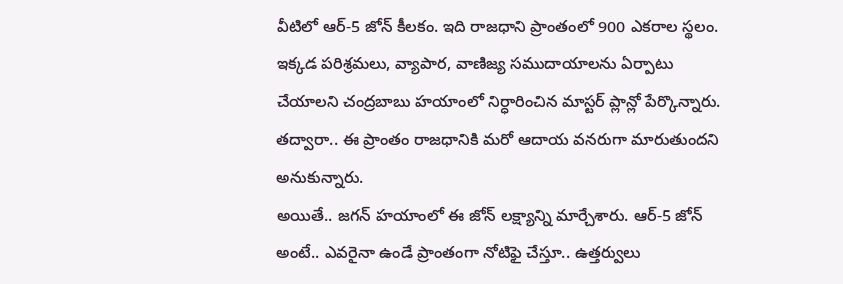వీటిలో ఆర్-5 జోన్ కీలకం. ఇది రాజధాని ప్రాంతంలో 900 ఎకరాల స్థలం. ఇక్కడ పరిశ్రమలు, వ్యాపార, వాణిజ్య సముదాయాలను ఏర్పాటు చేయాలని చంద్రబాబు హయాంలో నిర్ధారించిన మాస్టర్ ప్లాన్లో పేర్కొన్నారు. తద్వారా.. ఈ ప్రాంతం రాజధానికి మరో ఆదాయ వనరుగా మారుతుందని అనుకున్నారు.
అయితే.. జగన్ హయాంలో ఈ జోన్ లక్ష్యాన్ని మార్చేశారు. ఆర్-5 జోన్ అంటే.. ఎవరైనా ఉండే ప్రాంతంగా నోటిఫై చేస్తూ.. ఉత్తర్వులు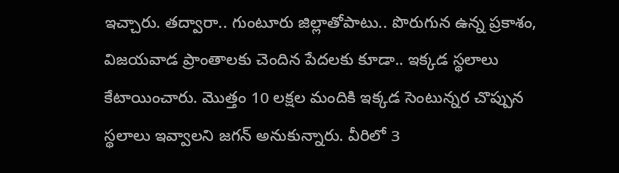ఇచ్చారు. తద్వారా.. గుంటూరు జిల్లాతోపాటు.. పొరుగున ఉన్న ప్రకాశం, విజయవాడ ప్రాంతాలకు చెందిన పేదలకు కూడా.. ఇక్కడ స్థలాలు కేటాయించారు. మొత్తం 10 లక్షల మందికి ఇక్కడ సెంటున్నర చొప్పున స్థలాలు ఇవ్వాలని జగన్ అనుకున్నారు. వీరిలో 3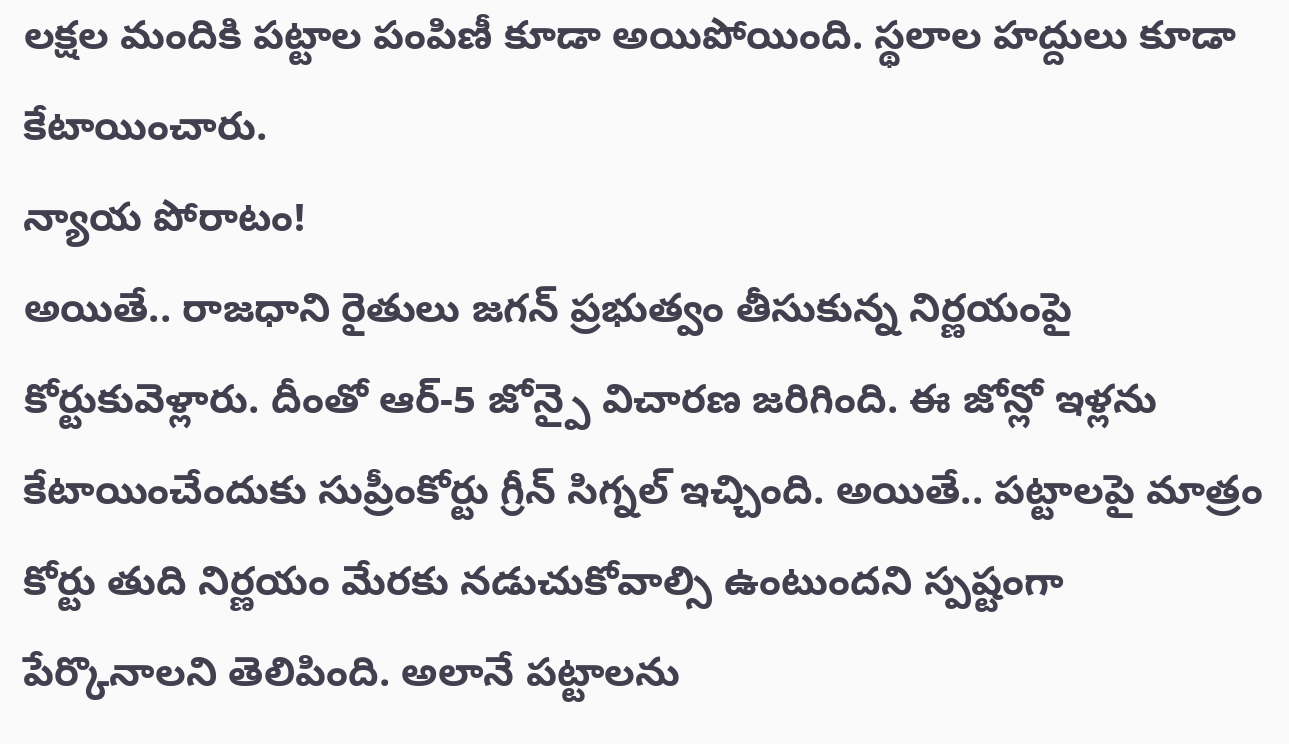లక్షల మందికి పట్టాల పంపిణీ కూడా అయిపోయింది. స్థలాల హద్దులు కూడా కేటాయించారు.
న్యాయ పోరాటం!
అయితే.. రాజధాని రైతులు జగన్ ప్రభుత్వం తీసుకున్న నిర్ణయంపై కోర్టుకువెళ్లారు. దీంతో ఆర్-5 జోన్పై విచారణ జరిగింది. ఈ జోన్లో ఇళ్లను కేటాయించేందుకు సుప్రీంకోర్టు గ్రీన్ సిగ్నల్ ఇచ్చింది. అయితే.. పట్టాలపై మాత్రం కోర్టు తుది నిర్ణయం మేరకు నడుచుకోవాల్సి ఉంటుందని స్పష్టంగా పేర్కొనాలని తెలిపింది. అలానే పట్టాలను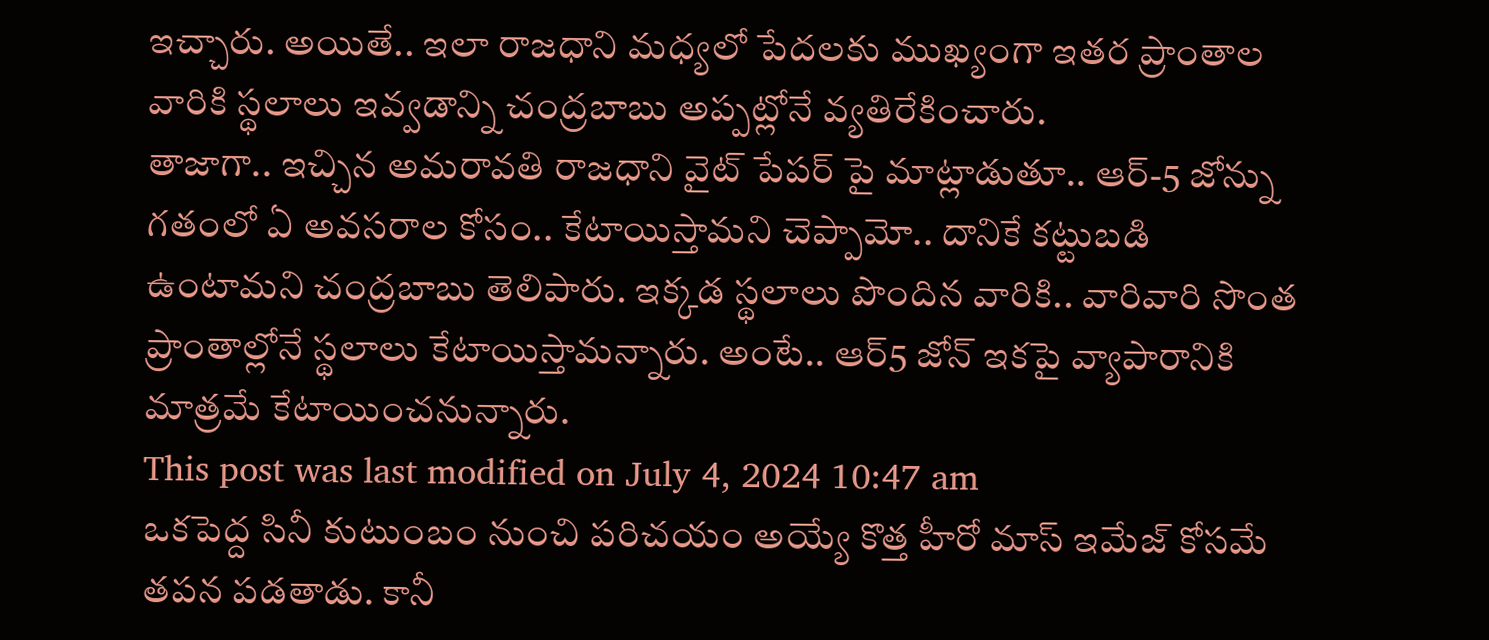ఇచ్చారు. అయితే.. ఇలా రాజధాని మధ్యలో పేదలకు ముఖ్యంగా ఇతర ప్రాంతాల వారికి స్థలాలు ఇవ్వడాన్ని చంద్రబాబు అప్పట్లోనే వ్యతిరేకించారు.
తాజాగా.. ఇచ్చిన అమరావతి రాజధాని వైట్ పేపర్ పై మాట్లాడుతూ.. ఆర్-5 జోన్ను గతంలో ఏ అవసరాల కోసం.. కేటాయిస్తామని చెప్పామో.. దానికే కట్టుబడి ఉంటామని చంద్రబాబు తెలిపారు. ఇక్కడ స్థలాలు పొందిన వారికి.. వారివారి సొంత ప్రాంతాల్లోనే స్థలాలు కేటాయిస్తామన్నారు. అంటే.. ఆర్5 జోన్ ఇకపై వ్యాపారానికి మాత్రమే కేటాయించనున్నారు.
This post was last modified on July 4, 2024 10:47 am
ఒకపెద్ద సినీ కుటుంబం నుంచి పరిచయం అయ్యే కొత్త హీరో మాస్ ఇమేజ్ కోసమే తపన పడతాడు. కానీ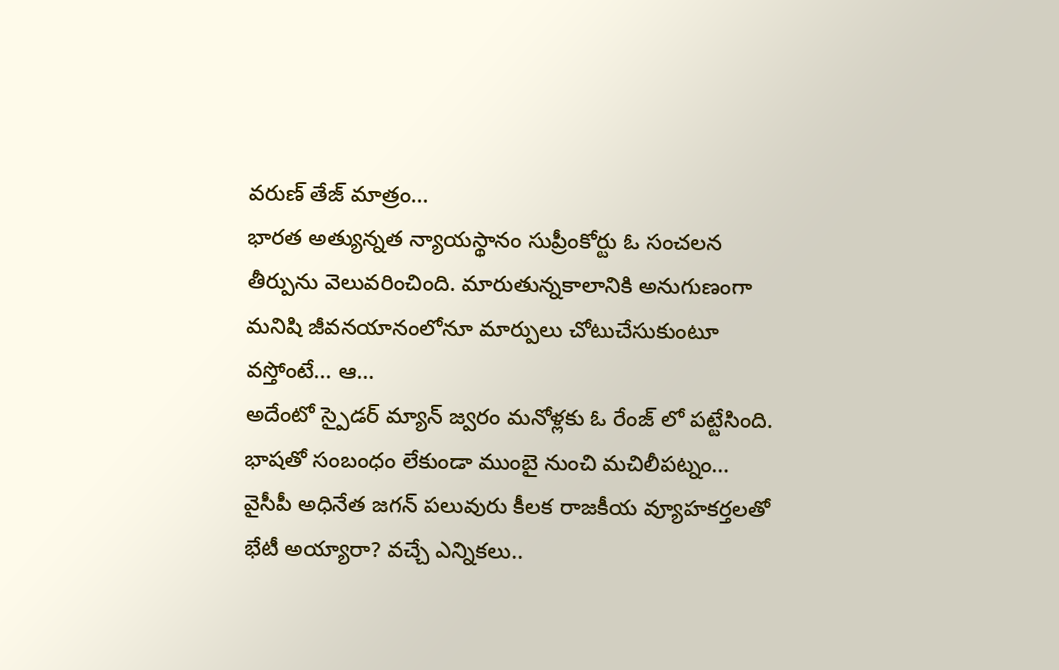వరుణ్ తేజ్ మాత్రం…
భారత అత్యున్నత న్యాయస్థానం సుప్రీంకోర్టు ఓ సంచలన తీర్పును వెలువరించింది. మారుతున్నకాలానికి అనుగుణంగా మనిషి జీవనయానంలోనూ మార్పులు చోటుచేసుకుంటూ వస్తోంటే... ఆ…
అదేంటో స్పైడర్ మ్యాన్ జ్వరం మనోళ్లకు ఓ రేంజ్ లో పట్టేసింది. భాషతో సంబంధం లేకుండా ముంబై నుంచి మచిలీపట్నం…
వైసీపీ అధినేత జగన్ పలువురు కీలక రాజకీయ వ్యూహకర్తలతో భేటీ అయ్యారా? వచ్చే ఎన్నికలు..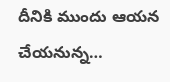దీనికి ముందు ఆయన చేయనున్న…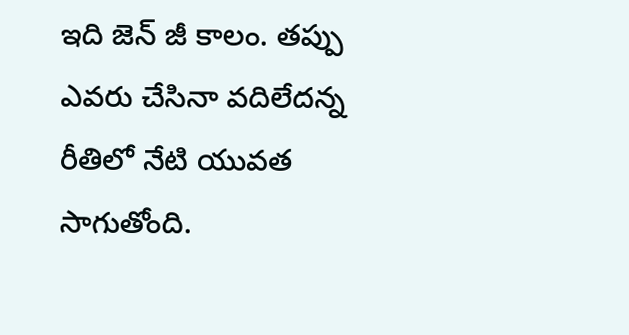ఇది జెన్ జీ కాలం. తప్పు ఎవరు చేసినా వదిలేదన్న రీతిలో నేటి యువత సాగుతోంది.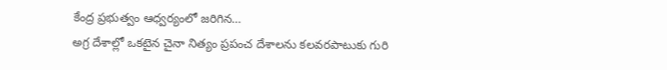కేంద్ర ప్రభుత్వం ఆధ్వర్యంలో జరిగిన…
అగ్ర దేశాల్లో ఒకటైన చైనా నిత్యం ప్రపంచ దేశాలను కలవరపాటుకు గురి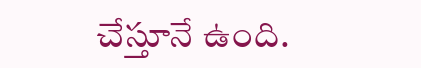చేస్తూనే ఉంది.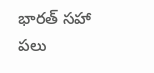భారత్ సహా పలు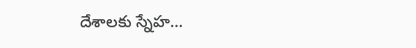దేశాలకు స్నేహ…